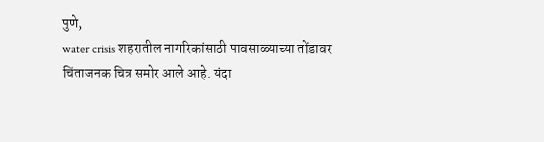पुणे,
water crisis शहरातील नागरिकांसाठी पावसाळ्याच्या तोंडावर चिंताजनक चित्र समोर आले आहे. यंदा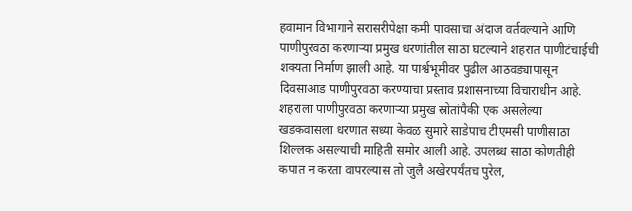हवामान विभागाने सरासरीपेक्षा कमी पावसाचा अंदाज वर्तवल्याने आणि पाणीपुरवठा करणाऱ्या प्रमुख धरणांतील साठा घटल्याने शहरात पाणीटंचाईची शक्यता निर्माण झाली आहे. या पार्श्वभूमीवर पुढील आठवड्यापासून दिवसाआड पाणीपुरवठा करण्याचा प्रस्ताव प्रशासनाच्या विचाराधीन आहे.
शहराला पाणीपुरवठा करणाऱ्या प्रमुख स्रोतांपैकी एक असलेल्या खडकवासला धरणात सध्या केवळ सुमारे साडेपाच टीएमसी पाणीसाठा शिल्लक असल्याची माहिती समोर आली आहे. उपलब्ध साठा कोणतीही कपात न करता वापरल्यास तो जुलै अखेरपर्यंतच पुरेल,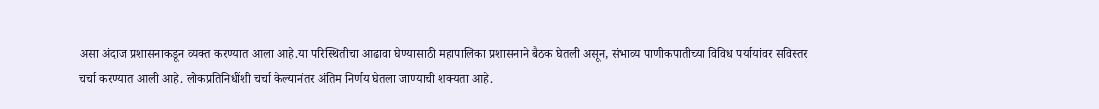असा अंदाज प्रशासनाकडून व्यक्त करण्यात आला आहे.या परिस्थितीचा आढावा घेण्यासाठी महापालिका प्रशासनाने बैठक घेतली असून, संभाव्य पाणीकपातीच्या विविध पर्यायांवर सविस्तर चर्चा करण्यात आली आहे. लोकप्रतिनिधींशी चर्चा केल्यानंतर अंतिम निर्णय घेतला जाण्याची शक्यता आहे.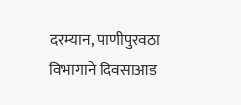दरम्यान, पाणीपुरवठा विभागाने दिवसाआड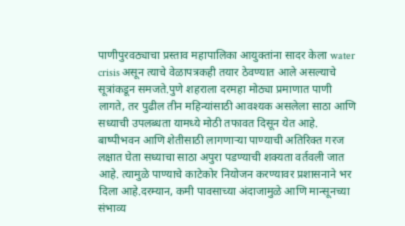पाणीपुरवठ्याचा प्रस्ताव महापालिका आयुक्तांना सादर केला water crisis असून त्याचे वेळापत्रकही तयार ठेवण्यात आले असल्याचे सूत्रांकडून समजते.पुणे शहराला दरमहा मोठ्या प्रमाणात पाणी लागते, तर पुढील तीन महिन्यांसाठी आवश्यक असलेला साठा आणि सध्याची उपलब्धता यामध्ये मोठी तफावत दिसून येत आहे. बाष्पीभवन आणि शेतीसाठी लागणाऱ्या पाण्याची अतिरिक्त गरज लक्षात घेता सध्याचा साठा अपुरा पडण्याची शक्यता वर्तवली जात आहे. त्यामुळे पाण्याचे काटेकोर नियोजन करण्यावर प्रशासनाने भर दिला आहे.दरम्यान, कमी पावसाच्या अंदाजामुळे आणि मान्सूनच्या संभाव्य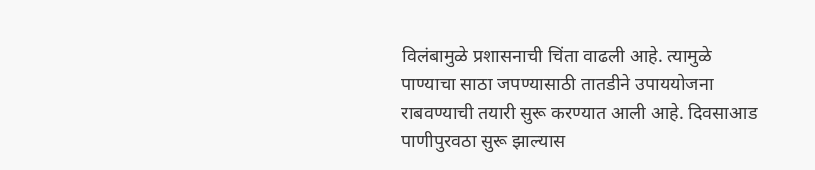विलंबामुळे प्रशासनाची चिंता वाढली आहे. त्यामुळे पाण्याचा साठा जपण्यासाठी तातडीने उपाययोजना राबवण्याची तयारी सुरू करण्यात आली आहे. दिवसाआड पाणीपुरवठा सुरू झाल्यास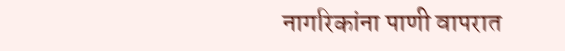नागरिकांना पाणी वापरात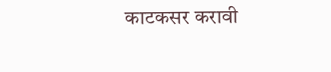काटकसर करावी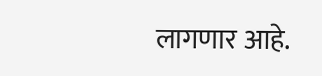लागणार आहे.